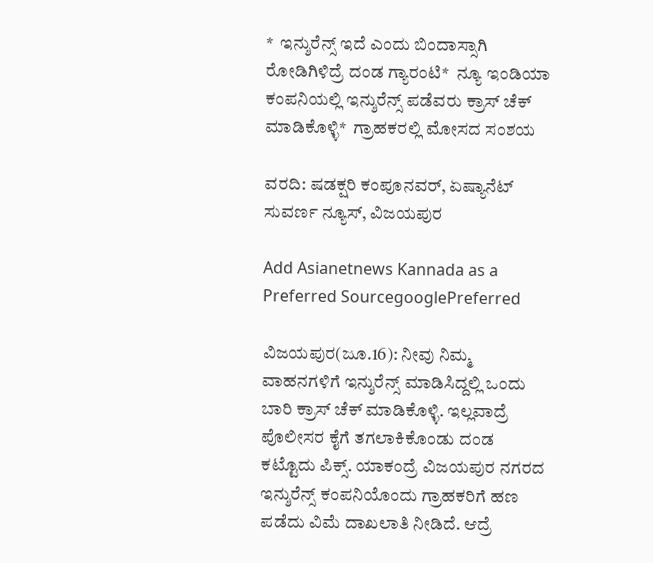*  ಇನ್ಶುರೆನ್ಸ್‌ ಇದೆ ಎಂದು ಬಿಂದಾಸ್ಸಾಗಿ ರೋಡಿಗಿಳಿದ್ರೆ ದಂಡ ಗ್ಯಾರಂಟಿ*  ನ್ಯೂ ಇಂಡಿಯಾ ಕಂಪನಿಯಲ್ಲಿ ಇನ್ಶುರೆನ್ಸ್‌ ಪಡೆವರು ಕ್ರಾಸ್‌ ಚೆಕ್‌ ಮಾಡಿಕೊಳ್ಳಿ*  ಗ್ರಾಹಕರಲ್ಲಿ ಮೋಸದ ಸಂಶಯ

ವರದಿ: ಷಡಕ್ಷರಿ ಕಂಪೂನವರ್, ಏಷ್ಯಾನೆಟ್ ಸುವರ್ಣ ನ್ಯೂಸ್, ವಿಜಯಪುರ

Add Asianetnews Kannada as a Preferred SourcegooglePreferred

ವಿಜಯಪುರ(ಜೂ.16): ನೀವು ನಿಮ್ಮ ವಾಹನಗಳಿಗೆ ಇನ್ಶುರೆನ್ಸ್‌ ಮಾಡಿಸಿದ್ದಲ್ಲಿ ಒಂದು ಬಾರಿ ಕ್ರಾಸ್‌ ಚೆಕ್‌ ಮಾಡಿಕೊಳ್ಳಿ. ಇಲ್ಲವಾದ್ರೆ ಪೊಲೀಸರ ಕೈಗೆ ತಗಲಾಕಿಕೊಂಡು ದಂಡ ಕಟ್ಟೊದು ಪಿಕ್ಸ್. ಯಾಕಂದ್ರೆ ವಿಜಯಪುರ ನಗರದ ಇನ್ಶುರೆನ್ಸ್‌ ಕಂಪನಿಯೊಂದು ಗ್ರಾಹಕರಿಗೆ ಹಣ ಪಡೆದು ವಿಮೆ ದಾಖಲಾತಿ ನೀಡಿದೆ. ಆದ್ರೆ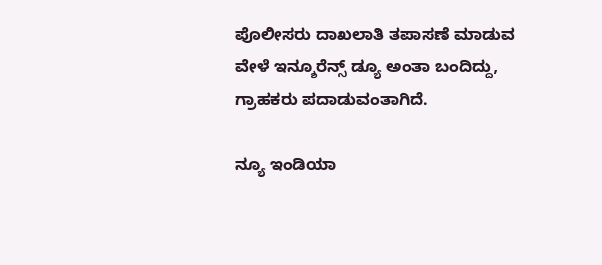ಪೊಲೀಸರು ದಾಖಲಾತಿ ತಪಾಸಣೆ ಮಾಡುವ ವೇಳೆ ಇನ್ಶೂರೆನ್ಸ್‌ ಡ್ಯೂ ಅಂತಾ ಬಂದಿದ್ದು, ಗ್ರಾಹಕರು ಪದಾಡುವಂತಾಗಿದೆ.

ನ್ಯೂ ಇಂಡಿಯಾ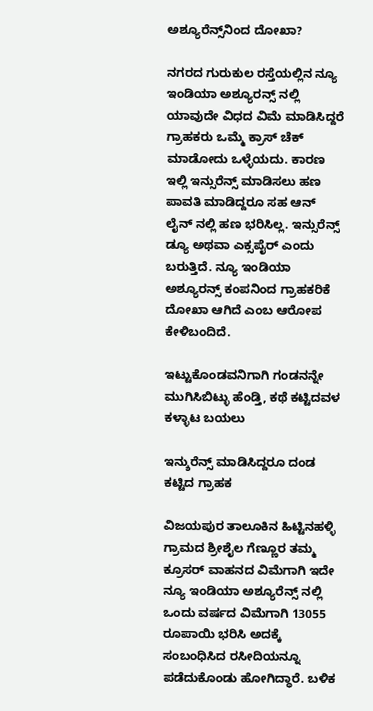ಅಶ್ಯೂರೆನ್ಸ್‌ನಿಂದ ದೋಖಾ?

ನಗರದ ಗುರುಕುಲ ರಸ್ತೆಯಲ್ಲಿನ ನ್ಯೂ ಇಂಡಿಯಾ ಅಶ್ಯೂರನ್ಸ್ ನಲ್ಲಿ ಯಾವುದೇ ವಿಧದ ವಿಮೆ ಮಾಡಿಸಿದ್ದರೆ ಗ್ರಾಹಕರು ಒಮ್ಮೆ ಕ್ರಾಸ್ ಚೆಕ್ ಮಾಡೋದು ಒಳ್ಳೆಯದು. ಕಾರಣ ಇಲ್ಲಿ ಇನ್ಸುರೆನ್ಸ್ ಮಾಡಿಸಲು ಹಣ ಪಾವತಿ ಮಾಡಿದ್ದರೂ ಸಹ ಆನ್ ಲೈನ್ ನಲ್ಲಿ ಹಣ ಭರಿಸಿಲ್ಲ. ಇನ್ಸುರೆನ್ಸ್ ಡ್ಯೂ ಅಥವಾ ಎಕ್ಸಪೈರ್ ಎಂದು ಬರುತ್ತಿದೆ. ನ್ಯೂ ಇಂಡಿಯಾ ಅಶ್ಯೂರನ್ಸ್ ಕಂಪನಿಂದ ಗ್ರಾಹಕರಿಕೆ ದೋಖಾ ಆಗಿದೆ ಎಂಬ ಆರೋಪ ಕೇಳಿಬಂದಿದೆ.

ಇಟ್ಟುಕೊಂಡವನಿಗಾಗಿ ಗಂಡನನ್ನೇ ಮುಗಿಸಿಬಿಟ್ಳು ಹೆಂಡ್ತಿ, ಕಥೆ ಕಟ್ಟಿದವಳ ಕಳ್ಳಾಟ ಬಯಲು

ಇನ್ಶುರೆನ್ಸ್‌ ಮಾಡಿಸಿದ್ದರೂ ದಂಡ ಕಟ್ಟಿದ ಗ್ರಾಹಕ

ವಿಜಯಪುರ ತಾಲೂಕಿನ ಹಿಟ್ಟಿನಹಳ್ಳಿ ಗ್ರಾಮದ ಶ್ರೀಶೈಲ ಗೆಣ್ಣೂರ ತಮ್ಮ ಕ್ರೂಸರ್ ವಾಹನದ ವಿಮೆಗಾಗಿ ಇದೇ ನ್ಯೂ ಇಂಡಿಯಾ ಅಶ್ಯೂರೆನ್ಸ್ ನಲ್ಲಿ ಒಂದು ವರ್ಷದ ವಿಮೆಗಾಗಿ 13055 ರೂಪಾಯಿ ಭರಿಸಿ ಅದಕ್ಕೆ ಸಂಬಂಧಿಸಿದ ರಸೀದಿಯನ್ನೂ ಪಡೆದುಕೊಂಡು ಹೋಗಿದ್ಧಾರೆ. ಬಳಿಕ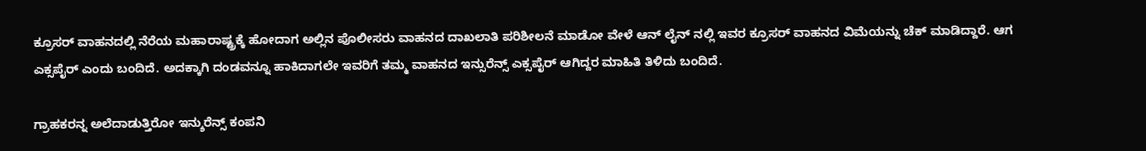ಕ್ರೂಸರ್ ವಾಹನದಲ್ಲಿ ನೆರೆಯ ಮಹಾರಾಷ್ಟ್ರಕ್ಕೆ ಹೋದಾಗ ಅಲ್ಲಿನ ಪೊಲೀಸರು ವಾಹನದ ದಾಖಲಾತಿ ಪರಿಶೀಲನೆ ಮಾಡೋ ವೇಳೆ ಆನ್ ಲೈನ್ ನಲ್ಲಿ ಇವರ ಕ್ರೂಸರ್ ವಾಹನದ ವಿಮೆಯನ್ನು ಚೆಕ್ ಮಾಡಿದ್ದಾರೆ. ಆಗ ಎಕ್ಸಪೈರ್ ಎಂದು ಬಂದಿದೆ. ಅದಕ್ಕಾಗಿ ದಂಡವನ್ನೂ ಹಾಕಿದಾಗಲೇ ಇವರಿಗೆ ತಮ್ಮ ವಾಹನದ ಇನ್ಸುರೆನ್ಸ್ ಎಕ್ಸಪೈರ್ ಆಗಿದ್ದರ ಮಾಹಿತಿ ತಿಳಿದು ಬಂದಿದೆ.

ಗ್ರಾಹಕರನ್ನ ಅಲೆದಾಡುತ್ತಿರೋ ಇನ್ಶುರೆನ್ಸ್‌ ಕಂಪನಿ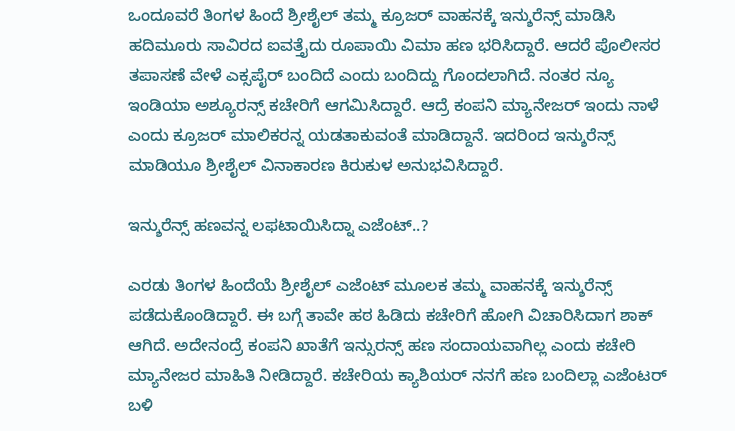ಒಂದೂವರೆ ತಿಂಗಳ ಹಿಂದೆ ಶ್ರೀಶೈಲ್‌ ತಮ್ಮ ಕ್ರೂಜರ್‌ ವಾಹನಕ್ಕೆ ಇನ್ಶುರೆನ್ಸ್‌ ಮಾಡಿಸಿ ಹದಿಮೂರು ಸಾವಿರದ ಐವತ್ತೈದು ರೂಪಾಯಿ ವಿಮಾ ಹಣ ಭರಿಸಿದ್ದಾರೆ. ಆದರೆ ಪೊಲೀಸರ ತಪಾಸಣೆ ವೇಳೆ ಎಕ್ಸಪೈರ್ ಬಂದಿದೆ ಎಂದು ಬಂದಿದ್ದು ಗೊಂದಲಾಗಿದೆ. ನಂತರ ನ್ಯೂ ಇಂಡಿಯಾ ಅಶ್ಯೂರನ್ಸ್ ಕಚೇರಿಗೆ ಆಗಮಿಸಿದ್ದಾರೆ. ಆದ್ರೆ ಕಂಪನಿ ಮ್ಯಾನೇಜರ್‌ ಇಂದು ನಾಳೆ ಎಂದು ಕ್ರೂಜರ್‌ ಮಾಲಿಕರನ್ನ ಯಡತಾಕುವಂತೆ ಮಾಡಿದ್ದಾನೆ. ಇದರಿಂದ ಇನ್ಶುರೆನ್ಸ್‌ ಮಾಡಿಯೂ ಶ್ರೀಶೈಲ್‌ ವಿನಾಕಾರಣ ಕಿರುಕುಳ ಅನುಭವಿಸಿದ್ದಾರೆ.

ಇನ್ಶುರೆನ್ಸ್‌ ಹಣವನ್ನ ಲಫಟಾಯಿಸಿದ್ನಾ ಎಜೆಂಟ್..?

ಎರಡು ತಿಂಗಳ ಹಿಂದೆಯೆ ಶ್ರೀಶೈಲ್‌ ಎಜೆಂಟ್‌ ಮೂಲಕ ತಮ್ಮ ವಾಹನಕ್ಕೆ ಇನ್ಶುರೆನ್ಸ್‌ ಪಡೆದುಕೊಂಡಿದ್ದಾರೆ. ಈ ಬಗ್ಗೆ ತಾವೇ ಹಠ ಹಿಡಿದು ಕಚೇರಿಗೆ ಹೋಗಿ ವಿಚಾರಿಸಿದಾಗ ಶಾಕ್‌ ಆಗಿದೆ. ಅದೇನಂದ್ರೆ ಕಂಪನಿ ಖಾತೆಗೆ ಇನ್ಸುರನ್ಸ್ ಹಣ ಸಂದಾಯವಾಗಿಲ್ಲ ಎಂದು ಕಚೇರಿ ಮ್ಯಾನೇಜರ ಮಾಹಿತಿ ನೀಡಿದ್ದಾರೆ. ಕಚೇರಿಯ ಕ್ಯಾಶಿಯರ್ ನನಗೆ ಹಣ ಬಂದಿಲ್ಲಾ ಎಜೆಂಟರ್ ಬಳಿ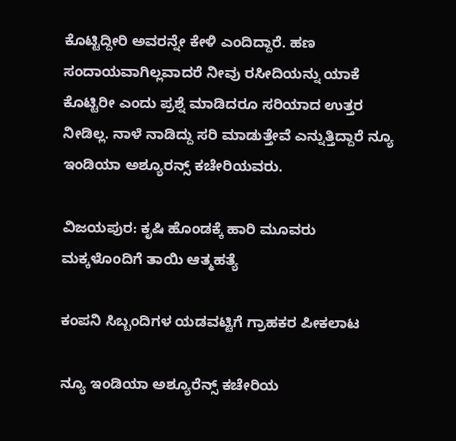ಕೊಟ್ಟಿದ್ದೀರಿ ಅವರನ್ನೇ ಕೇಳಿ ಎಂದಿದ್ದಾರೆ. ಹಣ ಸಂದಾಯವಾಗಿಲ್ಲವಾದರೆ ನೀವು ರಸೀದಿಯನ್ನು ಯಾಕೆ ಕೊಟ್ಟಿರೀ ಎಂದು ಪ್ರಶ್ನೆ ಮಾಡಿದರೂ ಸರಿಯಾದ ಉತ್ತರ ನೀಡಿಲ್ಲ. ನಾಳೆ ನಾಡಿದ್ದು ಸರಿ ಮಾಡುತ್ತೇವೆ ಎನ್ನುತ್ತಿದ್ದಾರೆ ನ್ಯೂ ಇಂಡಿಯಾ ಅಶ್ಯೂರನ್ಸ್ ಕಚೇರಿಯವರು.

ವಿಜಯಪುರ: ಕೃಷಿ ಹೊಂಡಕ್ಕೆ ಹಾರಿ ಮೂವರು ಮಕ್ಕಳೊಂದಿಗೆ ತಾಯಿ ಆತ್ಮಹತ್ಯೆ

ಕಂಪನಿ ಸಿಬ್ಬಂದಿಗಳ ಯಡವಟ್ಟಿಗೆ ಗ್ರಾಹಕರ ಪೀಕಲಾಟ

ನ್ಯೂ ಇಂಡಿಯಾ ಅಶ್ಯೂರೆನ್ಸ್ ಕಚೇರಿಯ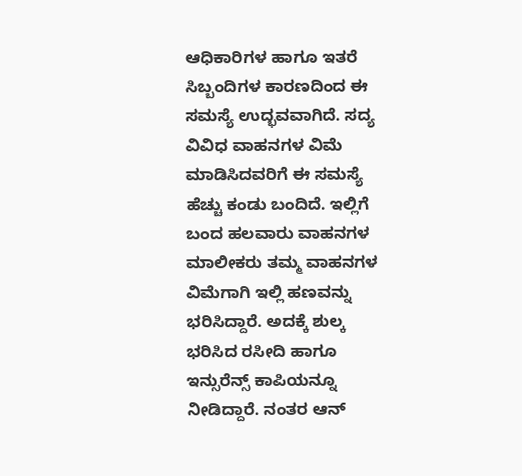ಆಧಿಕಾರಿಗಳ ಹಾಗೂ ಇತರೆ ಸಿಬ್ಬಂದಿಗಳ ಕಾರಣದಿಂದ ಈ ಸಮಸ್ಯೆ ಉದ್ಭವವಾಗಿದೆ. ಸದ್ಯ ವಿವಿಧ ವಾಹನಗಳ ವಿಮೆ ಮಾಡಿಸಿದವರಿಗೆ ಈ ಸಮಸ್ಯೆ ಹೆಚ್ಚು ಕಂಡು ಬಂದಿದೆ. ಇಲ್ಲಿಗೆ ಬಂದ ಹಲವಾರು ವಾಹನಗಳ ಮಾಲೀಕರು ತಮ್ಮ ವಾಹನಗಳ ವಿಮೆಗಾಗಿ ಇಲ್ಲಿ ಹಣವನ್ನು ಭರಿಸಿದ್ದಾರೆ. ಅದಕ್ಕೆ ಶುಲ್ಕ ಭರಿಸಿದ ರಸೀದಿ ಹಾಗೂ ಇನ್ಸುರೆನ್ಸ್ ಕಾಪಿಯನ್ನೂ ನೀಡಿದ್ದಾರೆ. ನಂತರ ಆನ್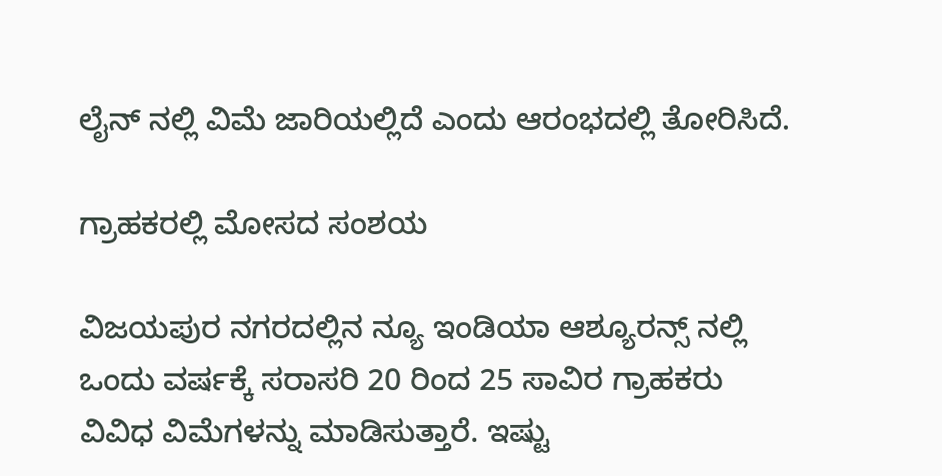ಲೈನ್ ನಲ್ಲಿ ವಿಮೆ ಜಾರಿಯಲ್ಲಿದೆ ಎಂದು ಆರಂಭದಲ್ಲಿ ತೋರಿಸಿದೆ.

ಗ್ರಾಹಕರಲ್ಲಿ ಮೋಸದ ಸಂಶಯ

ವಿಜಯಪುರ ನಗರದಲ್ಲಿನ ನ್ಯೂ ಇಂಡಿಯಾ ಆಶ್ಯೂರನ್ಸ್ ನಲ್ಲಿ ಒಂದು ವರ್ಷಕ್ಕೆ ಸರಾಸರಿ 20 ರಿಂದ 25 ಸಾವಿರ ಗ್ರಾಹಕರು ವಿವಿಧ ವಿಮೆಗಳನ್ನು ಮಾಡಿಸುತ್ತಾರೆ. ಇಷ್ಟು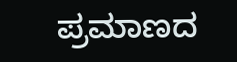ಪ್ರಮಾಣದ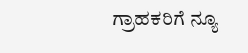ಗ್ರಾಹಕರಿಗೆ ನ್ಯೂ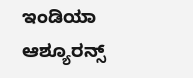ಇಂಡಿಯಾ ಆಶ್ಯೂರನ್ಸ್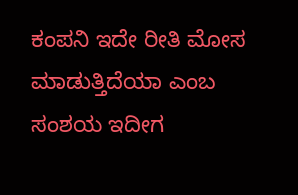ಕಂಪನಿ ಇದೇ ರೀತಿ ಮೋಸ ಮಾಡುತ್ತಿದೆಯಾ ಎಂಬ ಸಂಶಯ ಇದೀಗ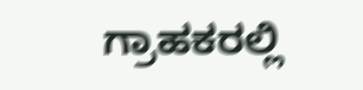ಗ್ರಾಹಕರಲ್ಲಿ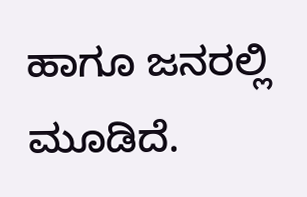ಹಾಗೂ ಜನರಲ್ಲಿ ಮೂಡಿದೆ.